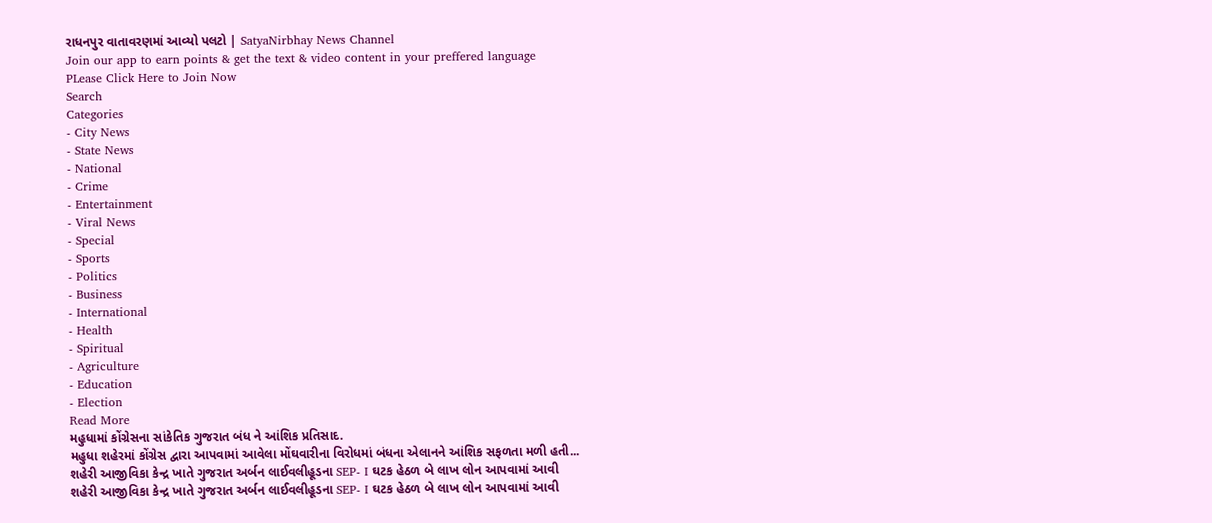રાધનપુર વાતાવરણમાં આવ્યો પલટો | SatyaNirbhay News Channel
Join our app to earn points & get the text & video content in your preffered language
PLease Click Here to Join Now
Search
Categories
- City News
- State News
- National
- Crime
- Entertainment
- Viral News
- Special
- Sports
- Politics
- Business
- International
- Health
- Spiritual
- Agriculture
- Education
- Election
Read More
મહુધામાં કોંગ્રેસના સાંકેતિક ગુજરાત બંધ ને આંશિક પ્રતિસાદ.
મહુધા શહેરમાં કોંગ્રેસ દ્વારા આપવામાં આવેલા મોંઘવારીના વિરોધમાં બંધના એલાનને આંશિક સફળતા મળી હતી...
શહેરી આજીવિકા કેન્દ્ર ખાતે ગુજરાત અર્બન લાઈવલીહૂડના SEP- I ઘટક હેઠળ બે લાખ લોન આપવામાં આવી
શહેરી આજીવિકા કેન્દ્ર ખાતે ગુજરાત અર્બન લાઈવલીહૂડના SEP- I ઘટક હેઠળ બે લાખ લોન આપવામાં આવી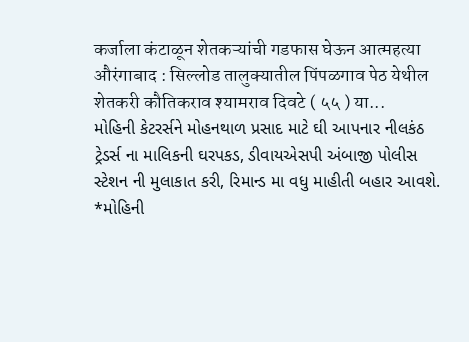कर्जाला कंटाळून शेतकऱ्यांची गडफास घेऊन आत्महत्या
औरंगाबाद : सिल्लोड तालुक्यातील पिंपळगाव पेठ येथील शेतकरी कौतिकराव श्यामराव दिवटे ( ५५ ) या...
મોહિની કેટરર્સને મોહનથાળ પ્રસાદ માટે ઘી આપનાર નીલકંઠ ટ્રેડર્સ ના માલિકની ઘરપકડ, ડીવાયએસપી અંબાજી પોલીસ સ્ટેશન ની મુલાકાત કરી, રિમાન્ડ મા વધુ માહીતી બહાર આવશે.
*મોહિની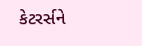કેટરર્સને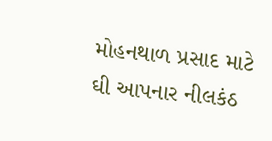મોહનથાળ પ્રસાદ માટે ઘી આપનાર નીલકંઠ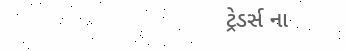ટ્રેડર્સ ના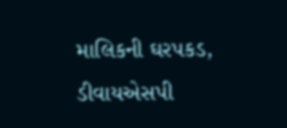માલિકની ઘરપકડ, ડીવાયએસપી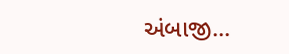અંબાજી...